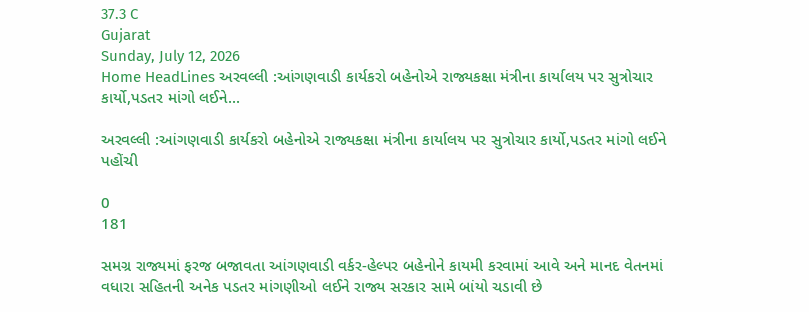37.3 C
Gujarat
Sunday, July 12, 2026
Home HeadLines અરવલ્લી :આંગણવાડી કાર્યકરો બહેનોએ રાજ્યકક્ષા મંત્રીના કાર્યાલય પર સુત્રોચાર કાર્યો,પડતર માંગો લઈને...

અરવલ્લી :આંગણવાડી કાર્યકરો બહેનોએ રાજ્યકક્ષા મંત્રીના કાર્યાલય પર સુત્રોચાર કાર્યો,પડતર માંગો લઈને પહોંચી

0
181

સમગ્ર રાજ્યમાં ફરજ બજાવતા આંગણવાડી વર્કર-હેલ્પર બહેનોને કાયમી કરવામાં આવે અને માનદ વેતનમાં વધારા સહિતની અનેક પડતર માંગણીઓ લઈને રાજ્ય સરકાર સામે બાંયો ચડાવી છે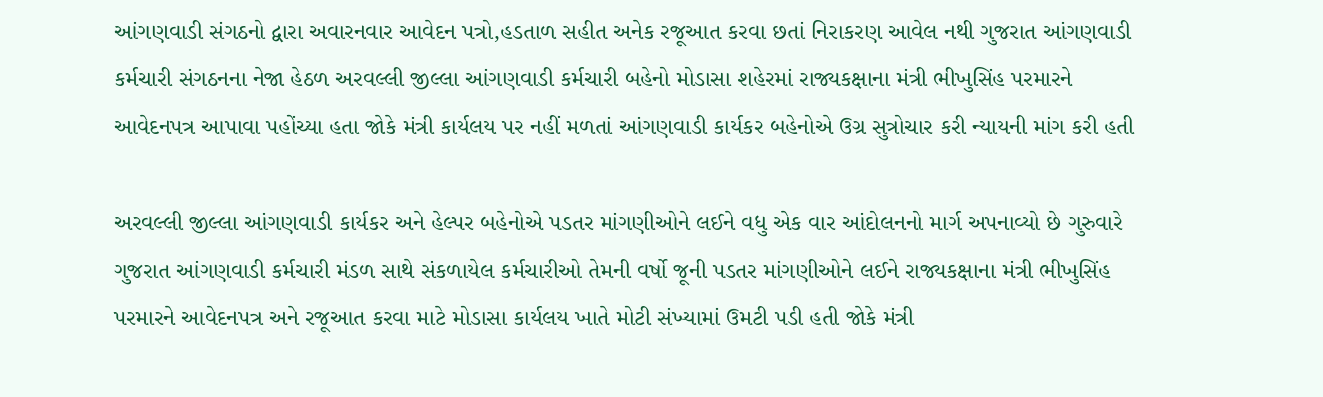આંગણવાડી સંગઠનો દ્વારા અવારનવાર આવેદન પત્રો,હડતાળ સહીત અનેક રજૂઆત કરવા છતાં નિરાકરણ આવેલ નથી ગુજરાત આંગણવાડી કર્મચારી સંગઠનના નેજા હેઠળ અરવલ્લી જીલ્લા આંગણવાડી કર્મચારી બહેનો મોડાસા શહેરમાં રાજ્યકક્ષાના મંત્રી ભીખુસિંહ પરમારને આવેદનપત્ર આપાવા પહોંચ્યા હતા જોકે મંત્રી કાર્યલય પર નહીં મળતાં આંગણવાડી કાર્યકર બહેનોએ ઉગ્ર સુત્રોચાર કરી ન્યાયની માંગ કરી હતી

અરવલ્લી જીલ્લા આંગણવાડી કાર્યકર અને હેલ્પર બહેનોએ પડતર માંગણીઓને લઈને વધુ એક વાર આંદોલનનો માર્ગ અપનાવ્યો છે ગુરુવારે ગુજરાત આંગણવાડી કર્મચારી મંડળ સાથે સંકળાયેલ કર્મચારીઓ તેમની વર્ષો જૂની પડતર માંગણીઓને લઈને રાજ્યકક્ષાના મંત્રી ભીખુસિંહ પરમારને આવેદનપત્ર અને રજૂઆત કરવા માટે મોડાસા કાર્યલય ખાતે મોટી સંખ્યામાં ઉમટી પડી હતી જોકે મંત્રી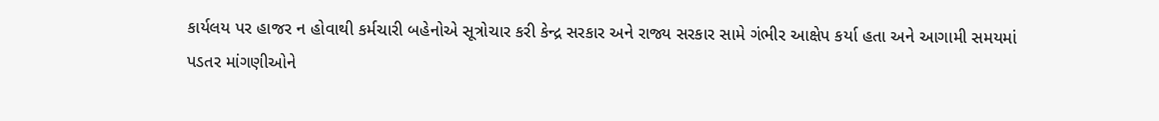કાર્યલય પર હાજર ન હોવાથી કર્મચારી બહેનોએ સૂત્રોચાર કરી કેન્દ્ર સરકાર અને રાજ્ય સરકાર સામે ગંભીર આક્ષેપ કર્યા હતા અને આગામી સમયમાં પડતર માંગણીઓને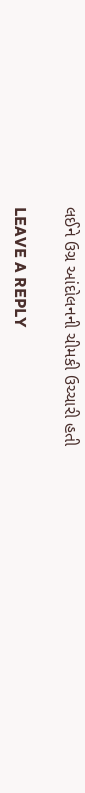લઈને ઉગ્ર આંદોલનની ચીમકી ઉચ્ચારી હતી

LEAVE A REPLY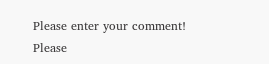Please enter your comment!
Please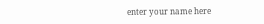enter your name here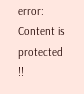error: Content is protected !!